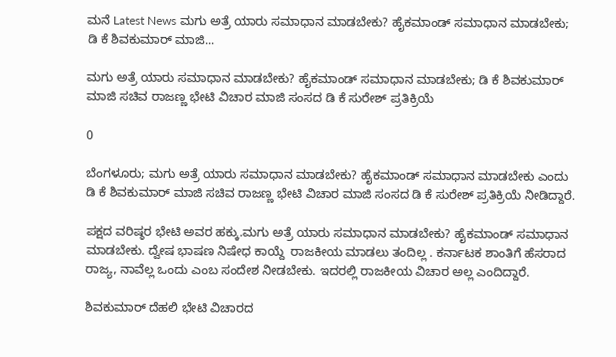ಮನೆ Latest News ಮಗು ಅತ್ರೆ ಯಾರು ಸಮಾಧಾನ ಮಾಡಬೇಕು? ಹೈಕಮಾಂಡ್ ಸಮಾಧಾನ ಮಾಡಬೇಕು; ಡಿ ಕೆ ಶಿವಕುಮಾರ್ ಮಾಜಿ...

ಮಗು ಅತ್ರೆ ಯಾರು ಸಮಾಧಾನ ಮಾಡಬೇಕು? ಹೈಕಮಾಂಡ್ ಸಮಾಧಾನ ಮಾಡಬೇಕು; ಡಿ ಕೆ ಶಿವಕುಮಾರ್ ಮಾಜಿ ಸಚಿವ ರಾಜಣ್ಣ ಭೇಟಿ ವಿಚಾರ ಮಾಜಿ ಸಂಸದ ಡಿ ಕೆ ಸುರೇಶ್ ಪ್ರತಿಕ್ರಿಯೆ

0

ಬೆಂಗಳೂರು; ಮಗು ಅತ್ರೆ ಯಾರು ಸಮಾಧಾನ ಮಾಡಬೇಕು? ಹೈಕಮಾಂಡ್ ಸಮಾಧಾನ ಮಾಡಬೇಕು ಎಂದು ಡಿ ಕೆ ಶಿವಕುಮಾರ್ ಮಾಜಿ ಸಚಿವ ರಾಜಣ್ಣ ಭೇಟಿ ವಿಚಾರ ಮಾಜಿ ಸಂಸದ ಡಿ ಕೆ ಸುರೇಶ್ ಪ್ರತಿಕ್ರಿಯೆ ನೀಡಿದ್ದಾರೆ.

ಪಕ್ಷದ ವರಿಷ್ಠರ ಭೇಟಿ ಅವರ ಹಕ್ಕು.ಮಗು ಅತ್ರೆ ಯಾರು ಸಮಾಧಾನ ಮಾಡಬೇಕು? ಹೈಕಮಾಂಡ್ ಸಮಾಧಾನ ಮಾಡಬೇಕು. ದ್ವೇಷ ಭಾಷಣ ನಿಷೇಧ ಕಾಯ್ದೆ  ರಾಜಕೀಯ ಮಾಡಲು ತಂದಿಲ್ಲ . ಕರ್ನಾಟಕ ಶಾಂತಿಗೆ ಹೆಸರಾದ ರಾಜ್ಯ, ನಾವೆಲ್ಲ ಒಂದು ಎಂಬ ಸಂದೇಶ ನೀಡಬೇಕು. ಇದರಲ್ಲಿ ರಾಜಕೀಯ ವಿಚಾರ ಅಲ್ಲ ಎಂದಿದ್ದಾರೆ.

ಶಿವಕುಮಾರ್ ದೆಹಲಿ ಭೇಟಿ ವಿಚಾರದ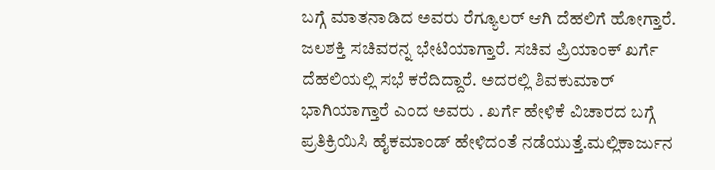ಬಗ್ಗೆ ಮಾತನಾಡಿದ ಅವರು ರೆಗ್ಯೂಲರ್ ಆಗಿ ದೆಹಲಿಗೆ ಹೋಗ್ತಾರೆ. ಜಲಶಕ್ತಿ ಸಚಿವರನ್ನ ಭೇಟಿಯಾಗ್ತಾರೆ. ಸಚಿವ ಪ್ರಿಯಾಂಕ್ ಖರ್ಗೆ ದೆಹಲಿಯಲ್ಲಿ ಸಭೆ ಕರೆದಿದ್ದಾರೆ. ಅದರಲ್ಲಿ ಶಿವಕುಮಾರ್ ಭಾಗಿಯಾಗ್ತಾರೆ ಎಂದ ಅವರು . ಖರ್ಗೆ ಹೇಳಿಕೆ ವಿಚಾರದ ಬಗ್ಗೆ ಪ್ರತಿಕ್ರಿಯಿಸಿ ಹೈಕಮಾಂಡ್ ಹೇಳಿದಂತೆ ನಡೆಯುತ್ತೆ.ಮಲ್ಲಿಕಾರ್ಜುನ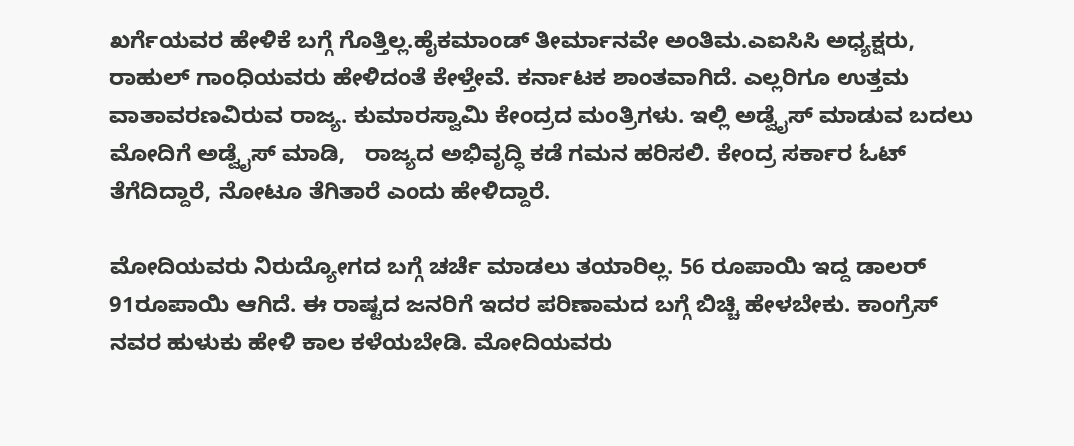ಖರ್ಗೆಯವರ ಹೇಳಿಕೆ ಬಗ್ಗೆ ಗೊತ್ತಿಲ್ಲ.ಹೈಕಮಾಂಡ್ ತೀರ್ಮಾನವೇ ಅಂತಿಮ.ಎಐಸಿಸಿ ಅಧ್ಯಕ್ಷರು, ರಾಹುಲ್ ಗಾಂಧಿಯವರು ಹೇಳಿದಂತೆ ಕೇಳ್ತೇವೆ. ಕರ್ನಾಟಕ ಶಾಂತವಾಗಿದೆ. ಎಲ್ಲರಿಗೂ ಉತ್ತಮ ವಾತಾವರಣವಿರುವ ರಾಜ್ಯ. ಕುಮಾರಸ್ವಾಮಿ ಕೇಂದ್ರದ ಮಂತ್ರಿಗಳು. ಇಲ್ಲಿ ಅಡ್ವೈಸ್ ಮಾಡುವ ಬದಲು ಮೋದಿಗೆ ಅಡ್ವೈಸ್ ಮಾಡಿ,   ರಾಜ್ಯದ ಅಭಿವೃದ್ಧಿ ಕಡೆ ಗಮನ ಹರಿಸಲಿ. ಕೇಂದ್ರ ಸರ್ಕಾರ ಓಟ್ ತೆಗೆದಿದ್ದಾರೆ, ನೋಟೂ ತೆಗಿತಾರೆ ಎಂದು ಹೇಳಿದ್ದಾರೆ.

ಮೋದಿಯವರು ನಿರುದ್ಯೋಗದ ಬಗ್ಗೆ ಚರ್ಚೆ ಮಾಡಲು ತಯಾರಿಲ್ಲ. 56 ರೂಪಾಯಿ ಇದ್ದ ಡಾಲರ್  91ರೂಪಾಯಿ ಆಗಿದೆ. ಈ ರಾಷ್ಟದ ಜನರಿಗೆ ಇದರ ಪರಿಣಾಮದ ಬಗ್ಗೆ ಬಿಚ್ಚಿ ಹೇಳಬೇಕು. ಕಾಂಗ್ರೆಸ್ ನವರ ಹುಳುಕು ಹೇಳಿ ಕಾಲ ಕಳೆಯಬೇಡಿ. ಮೋದಿಯವರು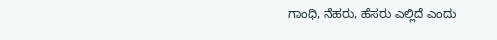ಗಾಂಧಿ, ನೆಹರು, ಹೆಸರು ಎಲ್ಲಿದೆ ಎಂದು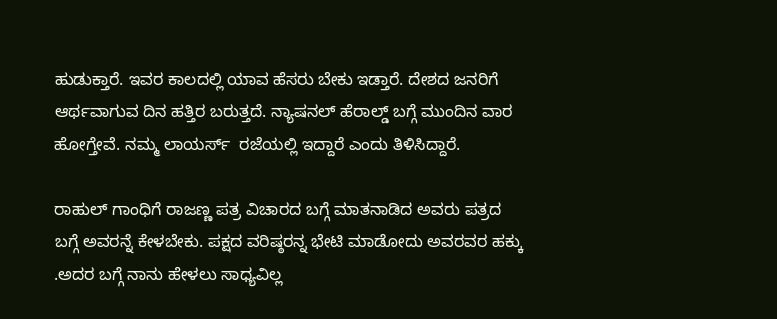ಹುಡುಕ್ತಾರೆ. ಇವರ ಕಾಲದಲ್ಲಿ ಯಾವ ಹೆಸರು ಬೇಕು ಇಡ್ತಾರೆ. ದೇಶದ ಜನರಿಗೆ ಆರ್ಥವಾಗುವ ದಿನ ಹತ್ತಿರ ಬರುತ್ತದೆ. ನ್ಯಾಷನಲ್ ಹೆರಾಲ್ಡ್ ಬಗ್ಗೆ ಮುಂದಿನ ವಾರ ಹೋಗ್ತೇವೆ. ನಮ್ಮ ಲಾಯರ್ಸ್  ರಜೆಯಲ್ಲಿ ಇದ್ದಾರೆ ಎಂದು ತಿಳಿಸಿದ್ದಾರೆ.

ರಾಹುಲ್ ಗಾಂಧಿಗೆ ರಾಜಣ್ಣ ಪತ್ರ ವಿಚಾರದ ಬಗ್ಗೆ ಮಾತನಾಡಿದ ಅವರು ಪತ್ರದ ಬಗ್ಗೆ ಅವರನ್ನೆ ಕೇಳಬೇಕು. ಪಕ್ಷದ ವರಿಷ್ಠರನ್ನ ಭೇಟಿ ಮಾಡೋದು ಅವರವರ ಹಕ್ಕು .ಅದರ ಬಗ್ಗೆ ನಾನು ಹೇಳಲು ಸಾಧ್ಯವಿಲ್ಲ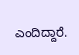ಎಂದಿದ್ದಾರೆ.